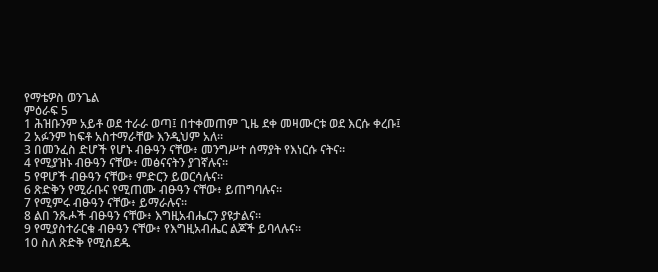የማቴዎስ ወንጌል
ምዕራፍ 5
1 ሕዝቡንም አይቶ ወደ ተራራ ወጣ፤ በተቀመጠም ጊዜ ደቀ መዛሙርቱ ወደ እርሱ ቀረቡ፤
2 አፉንም ከፍቶ አስተማራቸው እንዲህም አለ።
3 በመንፈስ ድሆች የሆኑ ብፁዓን ናቸው፥ መንግሥተ ሰማያት የእነርሱ ናትና።
4 የሚያዝኑ ብፁዓን ናቸው፥ መፅናናትን ያገኛሉና።
5 የዋሆች ብፁዓን ናቸው፥ ምድርን ይወርሳሉና።
6 ጽድቅን የሚራቡና የሚጠሙ ብፁዓን ናቸው፥ ይጠግባሉና።
7 የሚምሩ ብፁዓን ናቸው፥ ይማራሉና።
8 ልበ ንጹሖች ብፁዓን ናቸው፥ እግዚአብሔርን ያዩታልና።
9 የሚያስተራርቁ ብፁዓን ናቸው፥ የእግዚአብሔር ልጆች ይባላሉና።
10 ስለ ጽድቅ የሚሰደዱ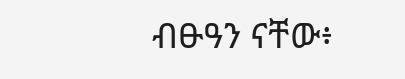ብፁዓን ናቸው፥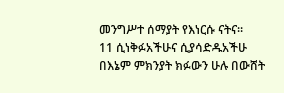መንግሥተ ሰማያት የእነርሱ ናትና።
11 ሲነቅፉአችሁና ሲያሳድዱአችሁ በእኔም ምክንያት ክፉውን ሁሉ በውሸት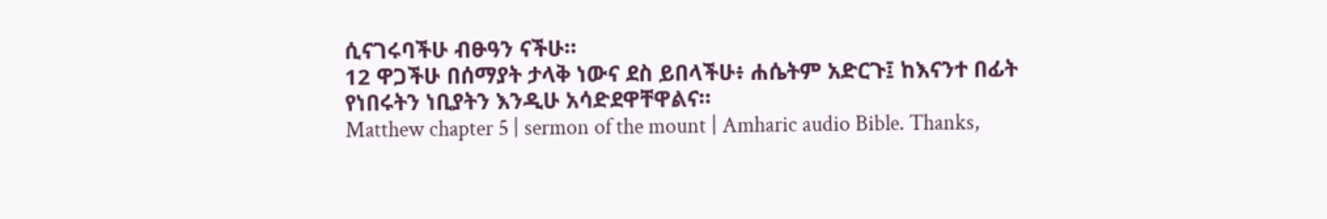ሲናገሩባችሁ ብፁዓን ናችሁ።
12 ዋጋችሁ በሰማያት ታላቅ ነውና ደስ ይበላችሁ፥ ሐሴትም አድርጉ፤ ከእናንተ በፊት የነበሩትን ነቢያትን እንዲሁ አሳድደዋቸዋልና።
Matthew chapter 5 | sermon of the mount | Amharic audio Bible. Thanks,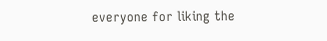everyone for liking the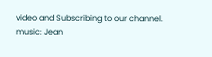video and Subscribing to our channel.
music: Jean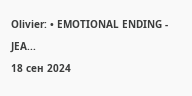Olivier: • EMOTIONAL ENDING - JEA...
18 сен 2024